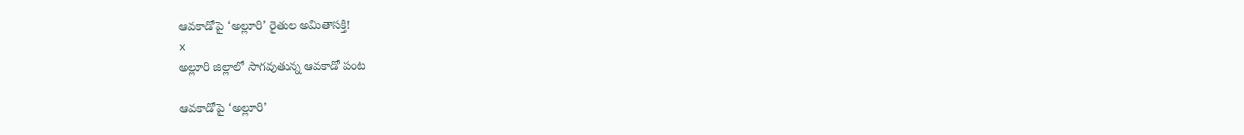ఆవకాడోపై ‘అల్లూరి’ రైతుల అమితాసక్తి!
x
అల్లూరి జిల్లాలో సాగవుతున్న ఆవకాడో పంట

ఆవకాడోపై ‘అల్లూరి’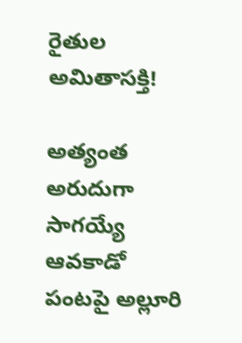రైతుల అమితాసక్తి!

అత్యంత అరుదుగా సాగయ్యే ఆవకాడో పంటపై అల్లూరి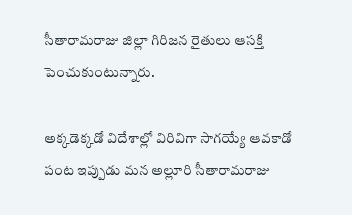సీతారామరాజు జిల్లా గిరిజన రైతులు ఆసక్తి పెంచుకుంటున్నారు.

అక్కడెక్కడో విదేశాల్లో విరివిగా సాగయ్యే ఆవకాడో పంట ఇప్పుడు మన అల్లూరి సీతారామరాజు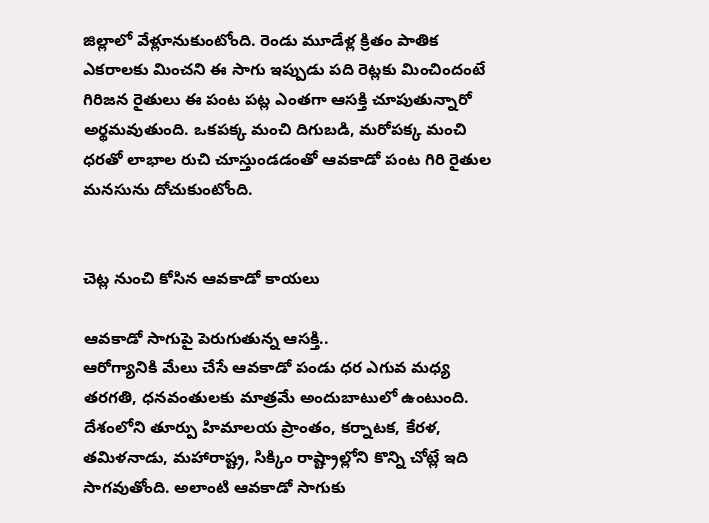జిల్లాలో వేళ్లూనుకుంటోంది. రెండు మూడేళ్ల క్రితం పాతిక ఎకరాలకు మించని ఈ సాగు ఇప్పుడు పది రెట్లకు మించిందంటే గిరిజన రైతులు ఈ పంట పట్ల ఎంతగా ఆసక్తి చూపుతున్నారో అర్థమవుతుంది. ఒకపక్క మంచి దిగుబడి, మరోపక్క మంచి ధరతో లాభాల రుచి చూస్తుండడంతో ఆవకాడో పంట గిరి రైతుల మనసును దోచుకుంటోంది.


చెట్ల నుంచి కోసిన ఆవకాడో కాయలు

ఆవకాడో సాగుపై పెరుగుతున్న ఆసక్తి..
ఆరోగ్యానికి మేలు చేసే ఆవకాడో పండు ధర ఎగువ మధ్య తరగతి, ధనవంతులకు మాత్రమే అందుబాటులో ఉంటుంది. దేశంలోని తూర్పు హిమాలయ ప్రాంతం, కర్నాటక, కేరళ, తమిళనాడు, మహారాష్ట్ర, సిక్కిం రాష్ట్రాల్లోని కొన్ని చోట్లే ఇది సాగవుతోంది. అలాంటి ఆవకాడో సాగుకు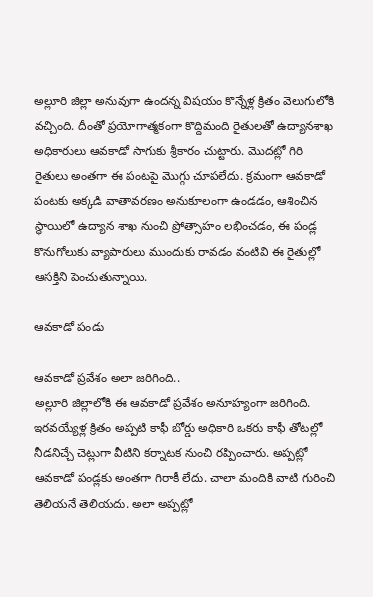అల్లూరి జిల్లా అనువుగా ఉందన్న విషయం కొన్నేళ్ల క్రితం వెలుగులోకి వచ్చింది. దీంతో ప్రయోగాత్మకంగా కొద్దిమంది రైతులతో ఉద్యానశాఖ అధికారులు ఆవకాడో సాగుకు శ్రీకారం చుట్టారు. మొదట్లో గిరి రైతులు అంతగా ఈ పంటపై మొగ్గు చూపలేదు. క్రమంగా ఆవకాడో పంటకు అక్కడి వాతావరణం అనుకూలంగా ఉండడం, ఆశించిన స్థాయిలో ఉద్యాన శాఖ నుంచి ప్రోత్సాహం లభించడం, ఈ పండ్ల కొనుగోలుకు వ్యాపారులు ముందుకు రావడం వంటివి ఈ రైతుల్లో ఆసక్తిని పెంచుతున్నాయి.

ఆవకాడో పండు

ఆవకాడో ప్రవేశం అలా జరిగింది..
అల్లూరి జిల్లాలోకి ఈ ఆవకాడో ప్రవేశం అనూహ్యంగా జరిగింది. ఇరవయ్యేళ్ల క్రితం అప్పటి కాఫీ బోర్డు అధికారి ఒకరు కాఫీ తోటల్లో నీడనిచ్చే చెట్లుగా వీటిని కర్నాటక నుంచి రప్పించారు. అప్పట్లో ఆవకాడో పండ్లకు అంతగా గిరాకీ లేదు. చాలా మందికి వాటి గురించి తెలియనే తెలియదు. అలా అప్పట్లో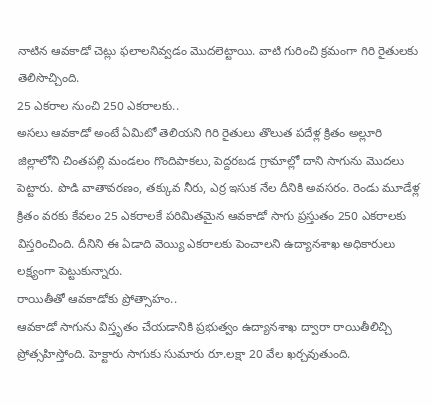నాటిన ఆవకాడో చెట్లు ఫలాలనివ్వడం మొదలెట్టాయి. వాటి గురించి క్రమంగా గిరి రైతులకు తెలిసొచ్చింది.
25 ఎకరాల నుంచి 250 ఎకరాలకు..
అసలు ఆవకాడో అంటే ఏమిటో తెలియని గిరి రైతులు తొలుత పదేళ్ల క్రితం అల్లూరి జిల్లాలోని చింతపల్లి మండలం గొందిపాకలు, పెద్దరబడ గ్రామాల్లో దాని సాగును మొదలు పెట్టారు. పొడి వాతావరణం, తక్కువ నీరు, ఎర్ర ఇసుక నేల దీనికి అవసరం. రెండు మూడేళ్ల క్రితం వరకు కేవలం 25 ఎకరాలకే పరిమితమైన ఆవకాడో సాగు ప్రస్తుతం 250 ఎకరాలకు విస్తరించింది. దీనిని ఈ ఏడాది వెయ్యి ఎకరాలకు పెంచాలని ఉద్యానశాఖ అధికారులు లక్ష్యంగా పెట్టుకున్నారు.
రాయితీతో ఆవకాడోకు ప్రోత్సాహం..
ఆవకాడో సాగును విస్తృతం చేయడానికి ప్రభుత్వం ఉద్యానశాఖ ద్వారా రాయితీలిచ్చి ప్రోత్సహిస్తోంది. హెక్టారు సాగుకు సుమారు రూ.లక్షా 20 వేల ఖర్చవుతుంది.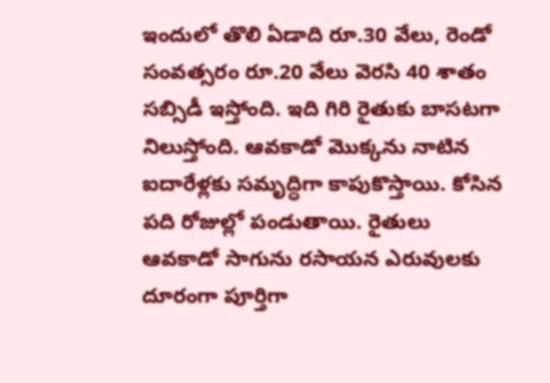ఇందులో తొలి ఏడాది రూ.30 వేలు, రెండో సంవత్సరం రూ.20 వేలు వెరసి 40 శాతం సబ్సిడీ ఇస్తోంది. ఇది గిరి రైతుకు బాసటగా నిలుస్తోంది. ఆవకాడో మొక్కను నాటిన ఐదారేళ్లకు సమృద్ధిగా కాపుకొస్తాయి. కోసిన పది రోజుల్లో పండుతాయి. రైతులు ఆవకాడో సాగును రసాయన ఎరువులకు దూరంగా పూర్తిగా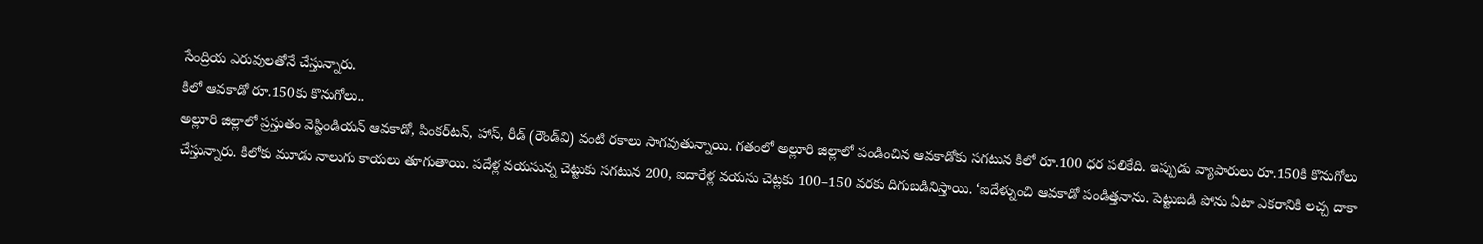సేంద్రియ ఎరువులతోనే చేస్తున్నారు.
కిలో ఆవకాడో రూ.150కు కొనుగోలు..
అల్లూరి జిల్లాలో ప్రస్తుతం వెస్టిండియన్‌ ఆవకాడో, పింకర్‌టన్, హాస్, రీడ్‌ (రౌండ్‌వి) వంటి రకాలు సాగవుతున్నాయి. గతంలో అల్లూరి జిల్లాలో పండించిన ఆవకాడోకు సగటున కిలో రూ.100 ధర పలికేది. ఇప్పుడు వ్యాపారులు రూ.150కి కొనుగోలు చేస్తున్నారు. కిలోకు మూడు నాలుగు కాయలు తూగుతాయి. పదేళ్ల వయసున్న చెట్టుకు సగటున 200, ఐదారేళ్ల వయసు చెట్లకు 100–150 వరకు దిగుబడినిస్తాయి. ‘ఐదేళ్నుంచి ఆవకాడో పండిత్తనాను. పెట్టుబడి పోను ఏటా ఎకరానికి లచ్చ దాకా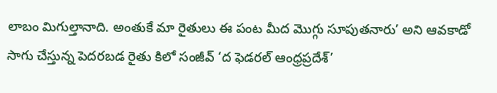లాబం మిగుల్తానాది. అంతుకే మా రైతులు ఈ పంట మీద మొగ్గు సూపుతనారు’ అని ఆవకాడో సాగు చేస్తున్న పెదరబడ రైతు కిలో సంజీవ్‌ ‘ద ఫెడరల్‌ ఆంధ్రప్రదేశ్‌’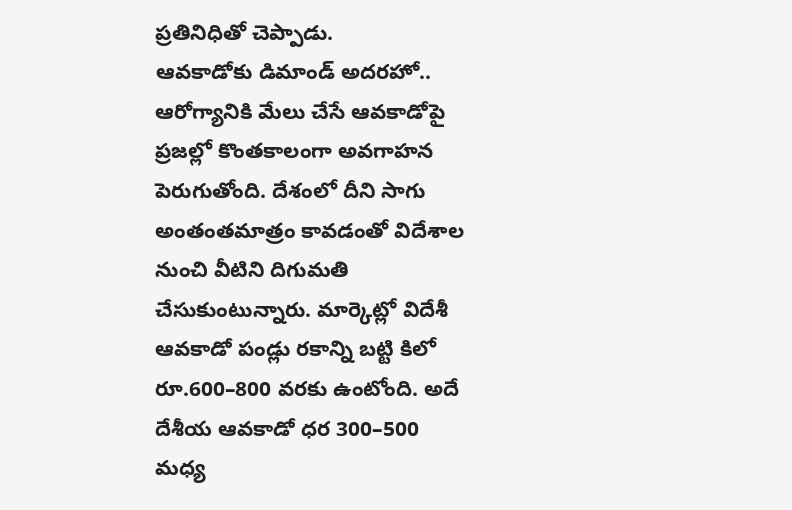ప్రతినిధితో చెప్పాడు.
ఆవకాడోకు డిమాండ్‌ అదరహో..
ఆరోగ్యానికి మేలు చేసే ఆవకాడోపై ప్రజల్లో కొంతకాలంగా అవగాహన పెరుగుతోంది. దేశంలో దీని సాగు అంతంతమాత్రం కావడంతో విదేశాల నుంచి వీటిని దిగుమతి చేసుకుంటున్నారు. మార్కెట్లో విదేశీ ఆవకాడో పండ్లు రకాన్ని బట్టి కిలో రూ.600–800 వరకు ఉంటోంది. అదే దేశీయ ఆవకాడో ధర 300–500 మధ్య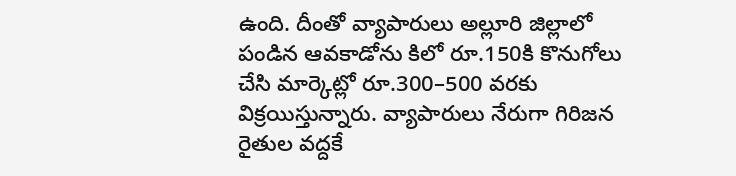ఉంది. దీంతో వ్యాపారులు అల్లూరి జిల్లాలో పండిన ఆవకాడోను కిలో రూ.150కి కొనుగోలు చేసి మార్కెట్లో రూ.300–500 వరకు విక్రయిస్తున్నారు. వ్యాపారులు నేరుగా గిరిజన రైతుల వద్దకే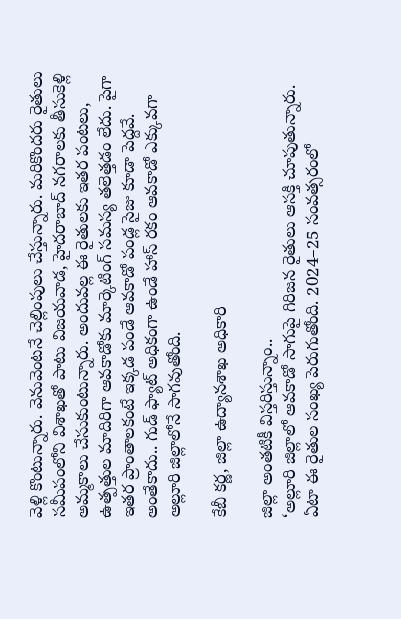వెళ్లి కొంటున్నారు. వెనువెంటనే చెల్లింపులు చేస్తున్నారు. మరికొందరు రైతులు సమీపంలోని విశాఖతో పాటు విజయవాడ, హైదరాబాద్‌ నగరాలకు తీసుకెళ్లి అమ్మకాలు చేసుకుంటున్నారు. అందువల్ల ఈ రైతులకు ఇతర పంటలు, ఉత్పత్తుల మాదిరిగా ఆవకాడోకు మార్కెటింగ్‌ సమస్య తలెత్తడం లేదు. పైగా ఇతర ప్రాంతాలకంటే ఇక్కడ పండే ఆవకాడో పండ్ల సైజు కూడా పెద్దవే. అంతేకాదు.. గుడ్‌ ఫ్యాట్‌ అధికంగా ఉండే హాస్‌ రకం ఆవకాడో ఎక్కువగా అల్లూరి జిల్లాలోనే సాగవుతోంది.

కేబీ కర్ణ, జిల్లా ఉద్యానశాఖ అధికారి

జిల్లా అంతటికీ విస్తరిస్తున్నాం..
‘అల్లూరి జిల్లాలో ఆవకాడో సాగుపై గిరిజన రైతులు ఆసక్తి చూపుతున్నారు. ఏటా ఈ రైతుల సంఖ్య పెరుగుతోంది. 2024–25 సంవత్సరంలో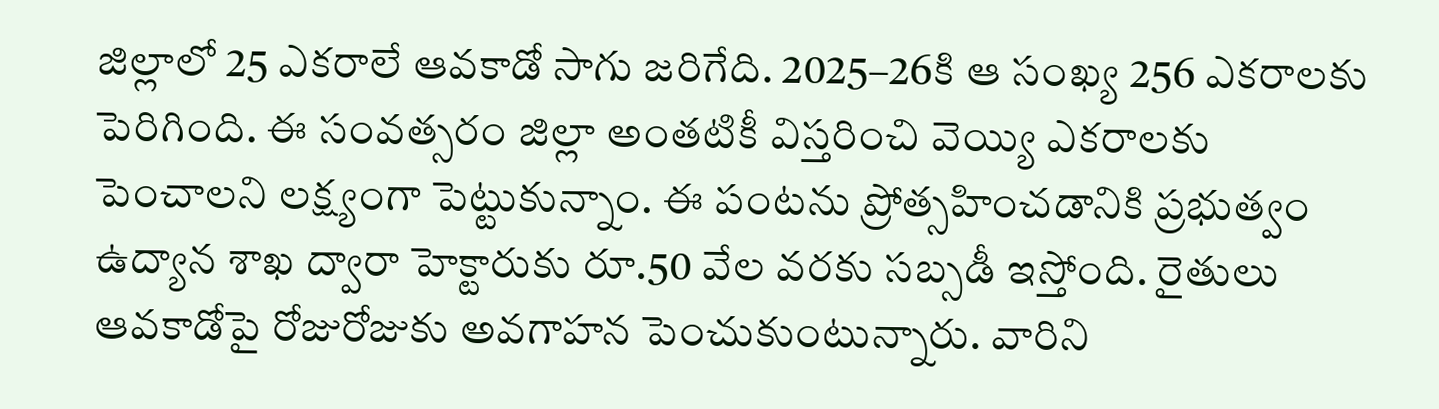జిల్లాలో 25 ఎకరాలే ఆవకాడో సాగు జరిగేది. 2025–26కి ఆ సంఖ్య 256 ఎకరాలకు పెరిగింది. ఈ సంవత్సరం జిల్లా అంతటికీ విస్తరించి వెయ్యి ఎకరాలకు పెంచాలని లక్ష్యంగా పెట్టుకున్నాం. ఈ పంటను ప్రోత్సహించడానికి ప్రభుత్వం ఉద్యాన శాఖ ద్వారా హెక్టారుకు రూ.50 వేల వరకు సబ్సడీ ఇస్తోంది. రైతులు ఆవకాడోపై రోజురోజుకు అవగాహన పెంచుకుంటున్నారు. వారిని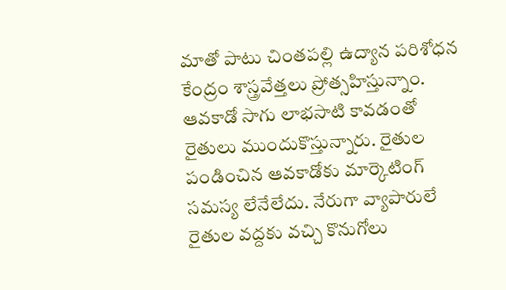మాతో పాటు చింతపల్లి ఉద్యాన పరిశోధన కేంద్రం శాస్త్రవేత్తలు ప్రోత్సహిస్తున్నాం. ఆవకాడో సాగు లాభసాటి కావడంతో రైతులు ముందుకొస్తున్నారు. రైతుల పండించిన ఆవకాడోకు మార్కెటింగ్‌ సమస్య లేనేలేదు. నేరుగా వ్యాపారులే రైతుల వద్దకు వచ్చి కొనుగోలు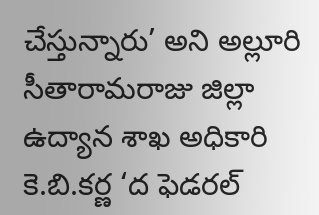చేస్తున్నారు’ అని అల్లూరి సీతారామరాజు జిల్లా ఉద్యాన శాఖ అధికారి కె.బి.కర్ణ ‘ద ఫెడరల్‌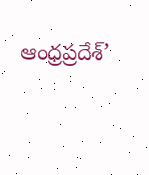ఆంధ్రప్రదేశ్‌’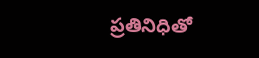ప్రతినిధితో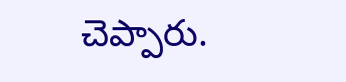చెప్పారు.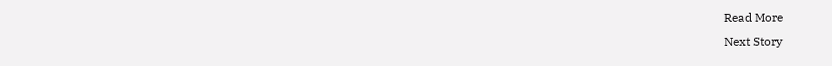Read More
Next Story